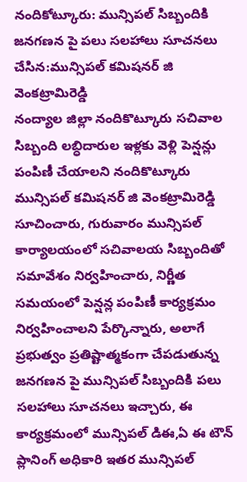నందికోట్కూరు: మున్సిపల్ సిబ్బందికి జనగణన పై పలు సలహాలు సూచనలు చేసిన:మున్సిపల్ కమిషనర్ జి వెంకట్రామిరెడ్డి
నంద్యాల జిల్లా నందికొట్కూరు సచివాల సిబ్బంది లబ్ధిదారుల ఇళ్లకు వెళ్లి పెన్షన్లు పంపిణీ చేయాలని నందికొట్కూరు మున్సిపల్ కమిషనర్ జి వెంకట్రామిరెడ్డి సూచించారు, గురువారం మున్సిపల్ కార్యాలయంలో సచివాలయ సిబ్బందితో సమావేశం నిర్వహించారు, నిర్ణీత సమయంలో పెన్షన్ల పంపిణీ కార్యక్రమం నిర్వహించాలని పేర్కొన్నారు, అలాగే ప్రభుత్వం ప్రతిష్టాత్మకంగా చేపడుతున్న జనగణన పై మున్సిపల్ సిబ్బందికి పలు సలహాలు సూచనలు ఇచ్చారు, ఈ కార్యక్రమంలో మున్సిపల్ డిఈ,ఏ ఈ టౌన్ ప్లానింగ్ అధికారి ఇతర మున్సిపల్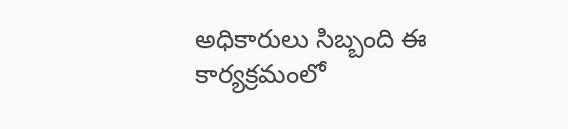అధికారులు సిబ్బంది ఈ కార్యక్రమంలో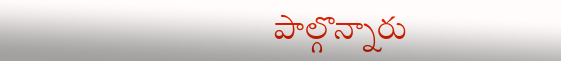పాల్గొన్నారు